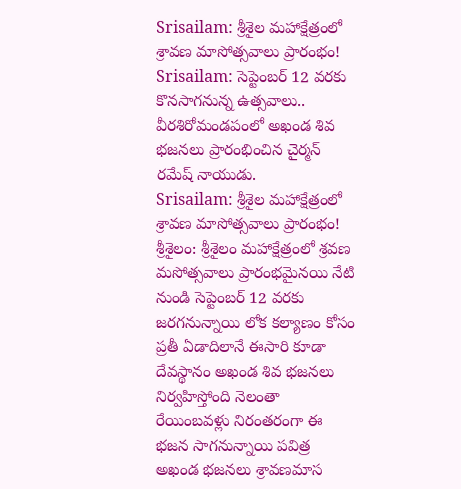Srisailam: శ్రీశైల మహాక్షేత్రంలో శ్రావణ మాసోత్సవాలు ప్రారంభం!
Srisailam: సెప్టెంబర్ 12 వరకు కొనసాగనున్న ఉత్సవాలు.. వీరశిరోమండపంలో అఖండ శివ భజనలు ప్రారంభించిన చైర్మన్ రమేష్ నాయుడు.
Srisailam: శ్రీశైల మహాక్షేత్రంలో శ్రావణ మాసోత్సవాలు ప్రారంభం!
శ్రీశైలం: శ్రీశైలం మహాక్షేత్రంలో శ్రవణ మసోత్సవాలు ప్రారంభమైనయి నేటి నుండి సెప్టెంబర్ 12 వరకు జరగనున్నాయి లోక కల్యాణం కోసం ప్రతీ ఏడాదిలానే ఈసారి కూడా దేవస్థానం అఖండ శివ భజనలు నిర్వహిస్తోంది నెలంతా రేయింబవళ్లు నిరంతరంగా ఈ భజన సాగనున్నాయి పవిత్ర అఖండ భజనలు శ్రావణమాస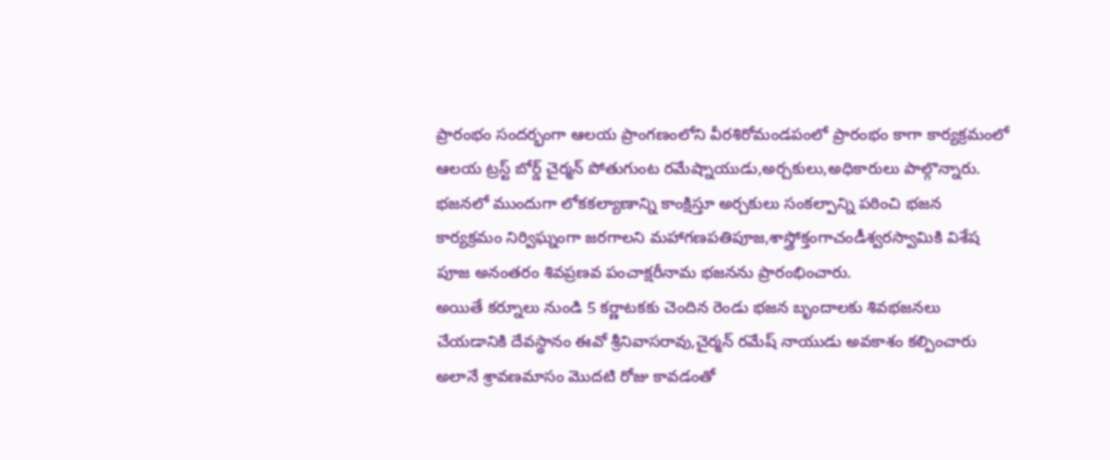ప్రారంభం సందర్భంగా ఆలయ ప్రాంగణంలోని వీరశిరోమండపంలో ప్రారంభం కాగా కార్యక్రమంలో ఆలయ ట్రస్ట్ బోర్డ్ చైర్మన్ పోతుగుంట రమేష్నాయుడు,అర్చకులు,అధికారులు పాల్గొన్నారు.
భజనలో ముందుగా లోకకల్యాణాన్ని కాంక్షిస్తూ అర్చకులు సంకల్పాన్ని పఠించి భజన కార్యక్రమం నిర్విఘ్నంగా జరగాలని మహాగణపతిపూజ,శాస్త్రోక్తంగాచండీశ్వరస్వామికి విశేష పూజ అనంతరం శివప్రణవ పంచాక్షరీనామ భజనను ప్రారంభించారు.
అయితే కర్నూలు నుండి 5 కర్ణాటకకు చెందిన రెండు భజన బృందాలకు శివభజనలు చేయడానికి దేవస్థానం ఈవో శ్రీనివాసరావు,చైర్మన్ రమేష్ నాయుడు అవకాశం కల్పించారు అలానే శ్రావణమాసం మొదటి రోజు కావడంతో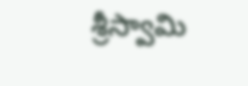శ్రీస్వామి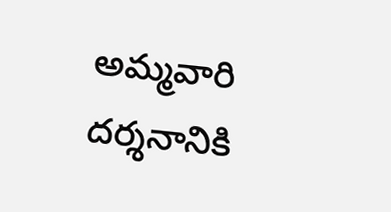అమ్మవారి దర్శనానికి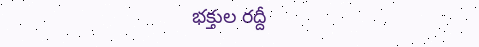భక్తుల రద్దీ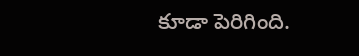కూడా పెరిగింది.